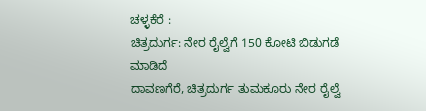ಚಳ್ಳಕೆರೆ :
ಚಿತ್ರದುರ್ಗ: ನೇರ ರೈಲ್ವೆಗೆ 150 ಕೋಟಿ ಬಿಡುಗಡೆ
ಮಾಡಿದೆ
ದಾವಣಗೆರೆ, ಚಿತ್ರದುರ್ಗ ತುಮಕೂರು ನೇರ ರೈಲ್ವೆ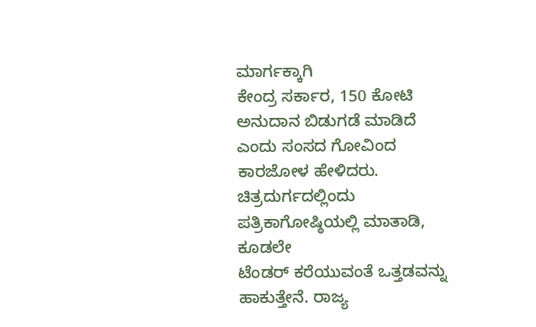ಮಾರ್ಗಕ್ಕಾಗಿ
ಕೇಂದ್ರ ಸರ್ಕಾರ, 150 ಕೋಟಿ ಅನುದಾನ ಬಿಡುಗಡೆ ಮಾಡಿದೆ
ಎಂದು ಸಂಸದ ಗೋವಿಂದ ಕಾರಜೋಳ ಹೇಳಿದರು.
ಚಿತ್ರದುರ್ಗದಲ್ಲಿಂದು ಪತ್ರಿಕಾಗೋಷ್ಠಿಯಲ್ಲಿ ಮಾತಾಡಿ, ಕೂಡಲೇ
ಟೆಂಡರ್ ಕರೆಯುವಂತೆ ಒತ್ತಡವನ್ನು ಹಾಕುತ್ತೇನೆ. ರಾಜ್ಯ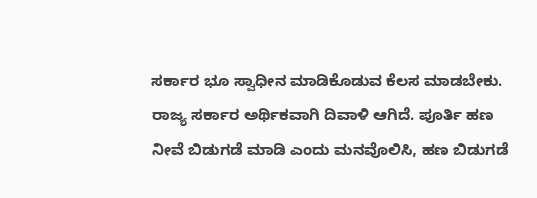ಸರ್ಕಾರ ಭೂ ಸ್ವಾಧೀನ ಮಾಡಿಕೊಡುವ ಕೆಲಸ ಮಾಡಬೇಕು.
ರಾಜ್ಯ ಸರ್ಕಾರ ಅರ್ಥಿಕವಾಗಿ ದಿವಾಳಿ ಆಗಿದೆ. ಪೂರ್ತಿ ಹಣ
ನೀವೆ ಬಿಡುಗಡೆ ಮಾಡಿ ಎಂದು ಮನವೊಲಿಸಿ, ಹಣ ಬಿಡುಗಡೆ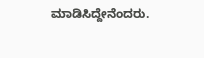ಮಾಡಿಸಿದ್ದೇನೆಂದರು.